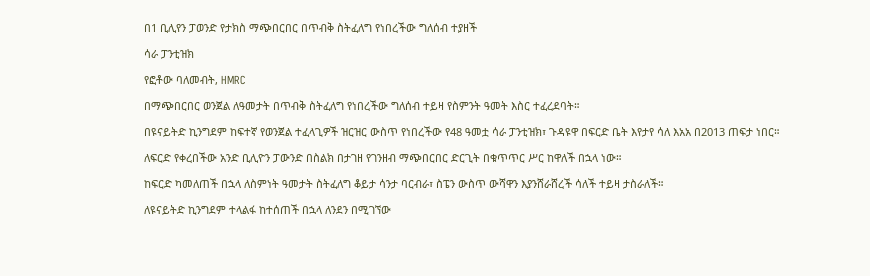በ1 ቢሊየን ፓወንድ የታክስ ማጭበርበር በጥብቅ ስትፈለግ የነበረችው ግለሰብ ተያዘች

ሳራ ፓንቲዝክ

የፎቶው ባለመብት, HMRC

በማጭበርበር ወንጀል ለዓመታት በጥብቅ ስትፈለግ የነበረችው ግለሰብ ተይዛ የስምንት ዓመት እስር ተፈረደባት።

በዩናይትድ ኪንግደም ከፍተኛ የወንጀል ተፈላጊዎች ዝርዝር ውስጥ የነበረችው የ48 ዓመቷ ሳራ ፓንቲዝክ፣ ጉዳዩዋ በፍርድ ቤት እየታየ ሳለ እአአ በ2013 ጠፍታ ነበር።

ለፍርድ የቀረበችው አንድ ቢሊዮን ፓውንድ በስልክ በታገዘ የገንዘብ ማጭበርበር ድርጊት በቁጥጥር ሥር ከዋለች በኋላ ነው።

ከፍርድ ካመለጠች በኋላ ለስምነት ዓመታት ስትፈለግ ቆይታ ሳንታ ባርብራ፣ ስፔን ውስጥ ውሻዋን እያንሸራሸረች ሳለች ተይዛ ታስራለች።

ለዩናይትድ ኪንግደም ተላልፋ ከተሰጠች በኋላ ለንደን በሚገኘው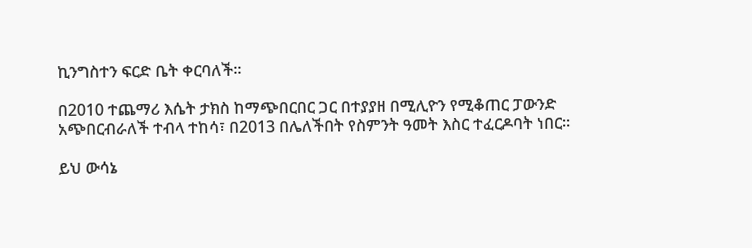ኪንግስተን ፍርድ ቤት ቀርባለች።

በ2010 ተጨማሪ እሴት ታክስ ከማጭበርበር ጋር በተያያዘ በሚሊዮን የሚቆጠር ፓውንድ አጭበርብራለች ተብላ ተከሳ፣ በ2013 በሌለችበት የስምንት ዓመት እስር ተፈርዶባት ነበር።

ይህ ውሳኔ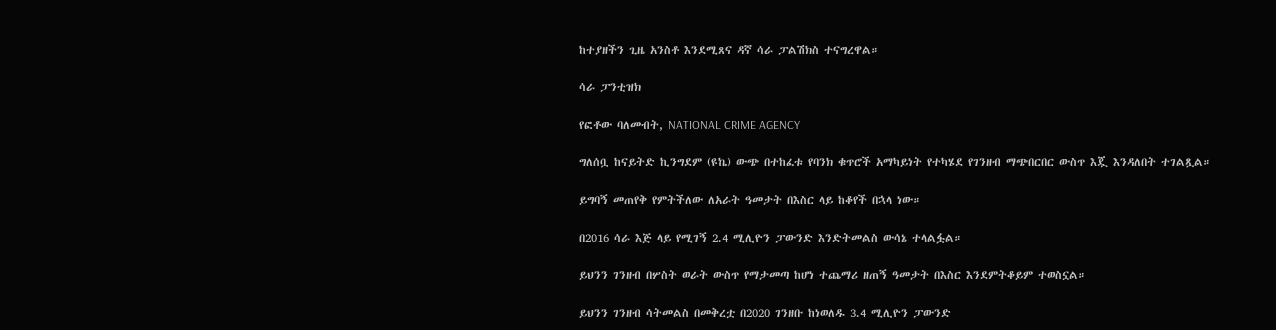ከተያዘችን ጊዜ አንስቶ እንደሚጸና ዳኛ ሳራ ፓልሽክስ ተናግረዋል።

ሳራ ፓንቲዝክ

የፎቶው ባለመብት, NATIONAL CRIME AGENCY

ግለሰቧ ከናይትድ ኪንግደም (ዩኬ) ውጭ በተከፈቱ የባንክ ቁጥሮች አማካይነት የተካሄደ የገንዘብ ማጭበርበር ውስጥ እጇ እንዳለበት ተገልጿል።

ይግባኝ መጠየቅ የምትችለው ለአራት ዓመታት በእስር ላይ ከቆየች በኋላ ነው።

በ2016 ሳራ እጅ ላይ የሚገኝ 2.4 ሚሊዮን ፓውንድ እንድትመልስ ውሳኔ ተላልፏል።

ይህንን ገንዘብ በሦስት ወራት ውስጥ የማታመጣ ከሆነ ተጨማሪ ዘጠኝ ዓመታት በእስር እንደምትቆይም ተወስኗል።

ይህንን ገንዘብ ሳትመልስ በመቅረቷ በ2020 ገንዘቡ ከነወለዱ 3.4 ሚሊዮን ፓውንድ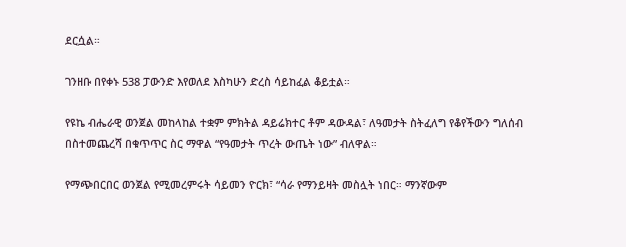ደርሷል።

ገንዘቡ በየቀኑ 538 ፓውንድ እየወለደ እስካሁን ድረስ ሳይከፈል ቆይቷል።

የዩኬ ብሔራዊ ወንጀል መከላከል ተቋም ምክትል ዳይሬክተር ቶም ዳውዳል፣ ለዓመታት ስትፈለግ የቆየችውን ግለሰብ በስተመጨረሻ በቁጥጥር ስር ማዋል “የዓመታት ጥረት ውጤት ነው” ብለዋል።

የማጭበርበር ወንጀል የሚመረምሩት ሳይመን ዮርክ፣ “ሳራ የማንይዛት መስሏት ነበር። ማንኛውም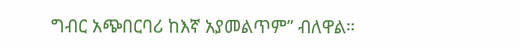ግብር አጭበርባሪ ከእኛ አያመልጥም” ብለዋል።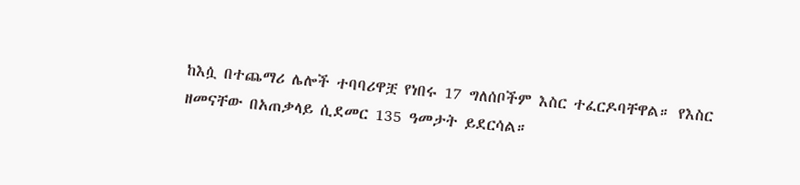ከእሷ በተጨማሪ ሌሎች ተባባሪዋቿ የነበሩ 17 ግለሰቦችም እስር ተፈርዶባቸዋል። የእስር ዘመናቸው በአጠቃላይ ሲደመር 135 ዓመታት ይደርሳል።